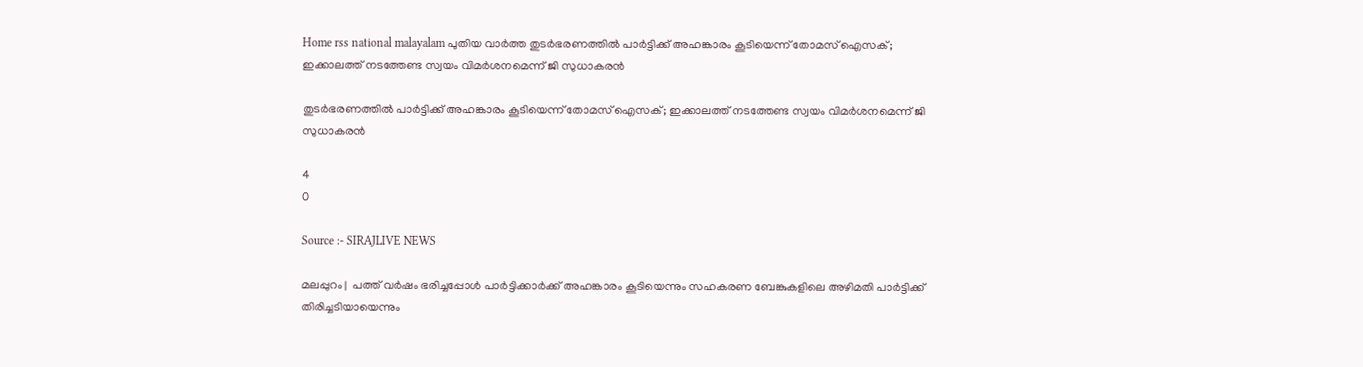Home rss national malayalam പുതിയ വാർത്ത തുടര്‍ഭരണത്തില്‍ പാര്‍ട്ടിക്ക് അഹങ്കാരം കൂടിയെന്ന് തോമസ് ഐസക്; ഇക്കാലത്ത് നടത്തേണ്ട സ്വയം വിമര്‍ശനമെന്ന് ജി സുധാകരന്‍

തുടര്‍ഭരണത്തില്‍ പാര്‍ട്ടിക്ക് അഹങ്കാരം കൂടിയെന്ന് തോമസ് ഐസക്; ഇക്കാലത്ത് നടത്തേണ്ട സ്വയം വിമര്‍ശനമെന്ന് ജി സുധാകരന്‍

4
0

Source :- SIRAJLIVE NEWS

മലപ്പുറം |  പത്ത് വര്‍ഷം ഭരിച്ചപ്പോള്‍ പാര്‍ട്ടിക്കാര്‍ക്ക് അഹങ്കാരം കൂടിയെന്നും സഹകരണ ബേങ്കുകളിലെ അഴിമതി പാര്‍ട്ടിക്ക് തിരിച്ചടിയായെന്നും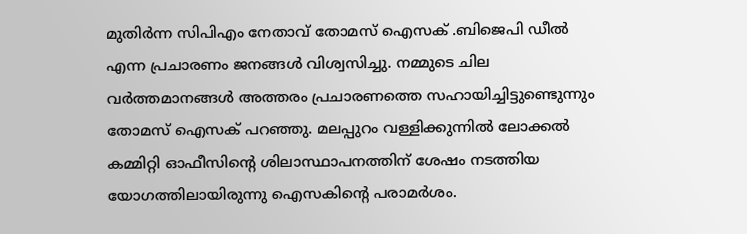മുതിര്‍ന്ന സിപിഎം നേതാവ് തോമസ് ഐസക് .ബിജെപി ഡീല്‍ എന്ന പ്രചാരണം ജനങ്ങള്‍ വിശ്വസിച്ചു. നമ്മുടെ ചില വര്‍ത്തമാനങ്ങള്‍ അത്തരം പ്രചാരണത്തെ സഹായിച്ചിട്ടുണ്ടെുന്നും തോമസ് ഐസക് പറഞ്ഞു. മലപ്പുറം വള്ളിക്കുന്നില്‍ ലോക്കല്‍ കമ്മിറ്റി ഓഫീസിന്റെ ശിലാസ്ഥാപനത്തിന് ശേഷം നടത്തിയ യോഗത്തിലായിരുന്നു ഐസകിന്റെ പരാമര്‍ശം.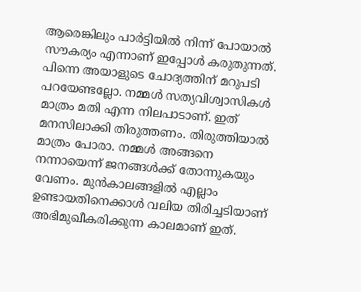ആരെങ്കിലും പാര്‍ട്ടിയില്‍ നിന്ന് പോയാല്‍ സൗകര്യം എന്നാണ് ഇപ്പോള്‍ കരുതുന്നത്. പിന്നെ അയാളുടെ ചോദ്യത്തിന് മറുപടി പറയേണ്ടല്ലോ. നമ്മള്‍ സത്യവിശ്വാസികള്‍ മാത്രം മതി എന്ന നിലപാടാണ്. ഇത് മനസിലാക്കി തിരുത്തണം. തിരുത്തിയാല്‍ മാത്രം പോരാ. നമ്മള്‍ അങ്ങനെ നന്നായെന്ന് ജനങ്ങള്‍ക്ക് തോന്നുകയും വേണം. മുന്‍കാലങ്ങളില്‍ എല്ലാം ഉണ്ടായതിനെക്കാള്‍ വലിയ തിരിച്ചടിയാണ് അഭിമുഖീകരിക്കുന്ന കാലമാണ് ഇത്.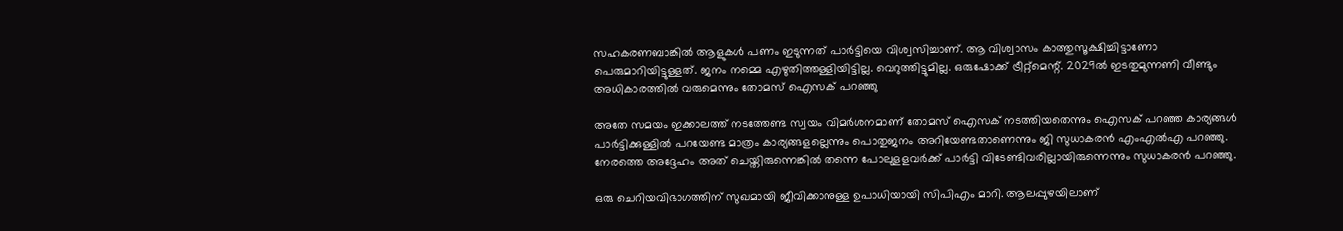സഹകരണബാങ്കില്‍ ആളുകള്‍ പണം ഇടുന്നത് പാര്‍ട്ടിയെ വിശ്വസിച്ചാണ്. ആ വിശ്വാസം കാത്തുസൂക്ഷിച്ചിട്ടാണോ പെരുമാറിയിട്ടുള്ളത്. ജനം നമ്മെ എഴുതിത്തള്ളിയിട്ടില്ല. വെറുത്തിട്ടുമില്ല. ഒരുഷോക്ക് ട്രീറ്റ്മെന്റ്. 2029ല്‍ ഇടതുമുന്നണി വീണ്ടും അധികാരത്തില്‍ വരുമെന്നും തോമസ് ഐസക് പറഞ്ഞു

അതേ സമയം ഇക്കാലത്ത് നടത്തേണ്ട സ്വയം വിമര്‍ശനമാണ് തോമസ് ഐസക് നടത്തിയതെന്നും ഐസക് പറഞ്ഞ കാര്യങ്ങള്‍ പാര്‍ട്ടിക്കുള്ളില്‍ പറയേണ്ട മാത്രം കാര്യങ്ങളല്ലെന്നും പൊതുജനം അറിയേണ്ടതാണെന്നും ജി സുധാകരന്‍ എംഎല്‍എ പറഞ്ഞു. നേരത്തെ അദ്ദേഹം അത് ചെയ്തിരുന്നെങ്കില്‍ തന്നെ പോലുളളവര്‍ക്ക് പാര്‍ട്ടി വിടേണ്ടിവരില്ലായിരുന്നെന്നും സുധാകരന്‍ പറഞ്ഞു.

ഒരു ചെറിയവിഭാഗത്തിന് സുഖമായി ജീവിക്കാനുള്ള ഉപാധിയായി സിപിഎം മാറി. ആലപ്പുഴയിലാണ്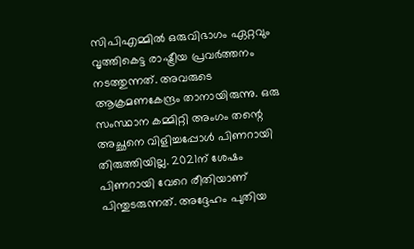സിപിഎമ്മില്‍ ഒരുവിഭാഗം ഏറ്റവും വൃത്തികെട്ട രാഷ്ട്രീയ പ്രവര്‍ത്തനം നടത്തുന്നത്. അവരുടെ ആക്രമണകേന്ദ്രം താനായിരുന്നു. ഒരു സംസ്ഥാന കമ്മിറ്റി അംഗം തന്റെ അച്ഛനെ വിളിച്ചപ്പോള്‍ പിണറായി തിരുത്തിയില്ല. 2021ന് ശേഷം പിണറായി വേറെ രീതിയാണ് പിന്തുടരുന്നത്. അദ്ദേഹം പുതിയ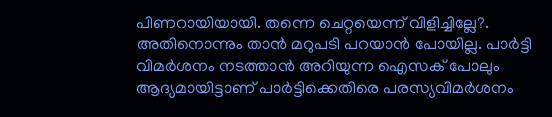പിണറായിയായി. തന്നെ ചെറ്റയെന്ന് വിളിച്ചില്ലേ?. അതിനൊന്നും താന്‍ മറുപടി പറയാന്‍ പോയില്ല. പാര്‍ട്ടി വിമര്‍ശനം നടത്താന്‍ അറിയുന്ന ഐസക് പോലും ആദ്യമായിട്ടാണ് പാര്‍ട്ടിക്കെതിരെ പരസ്യവിമര്‍ശനം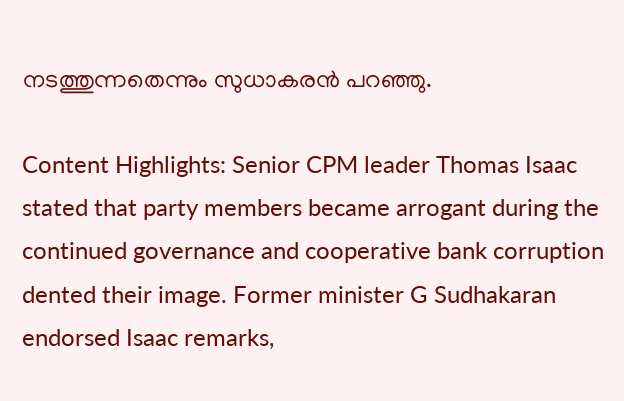നടത്തുന്നതെന്നും സുധാകരന്‍ പറഞ്ഞു.

Content Highlights: Senior CPM leader Thomas Isaac stated that party members became arrogant during the continued governance and cooperative bank corruption dented their image. Former minister G Sudhakaran endorsed Isaac remarks,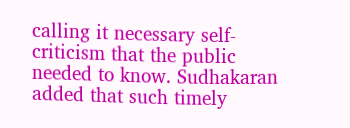calling it necessary self-criticism that the public needed to know. Sudhakaran added that such timely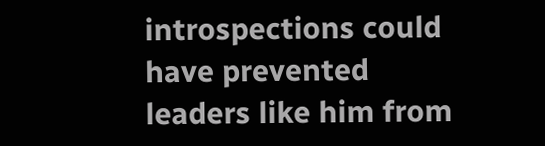introspections could have prevented leaders like him from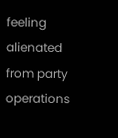feeling alienated from party operations